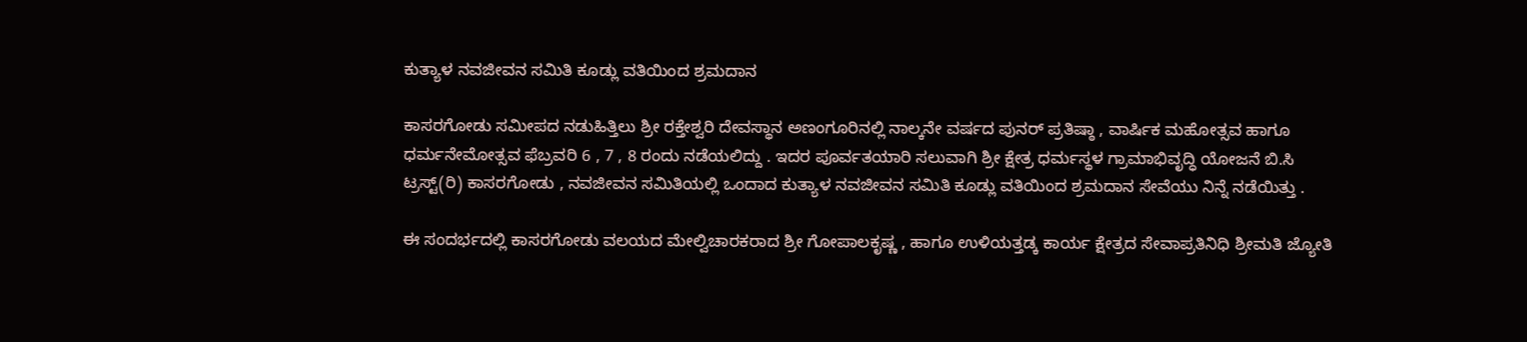ಕುತ್ಯಾಳ ನವಜೀವನ ಸಮಿತಿ ಕೂಡ್ಲು ವತಿಯಿಂದ ಶ್ರಮದಾನ

ಕಾಸರಗೋಡು ಸಮೀಪದ ನಡುಹಿತ್ತಿಲು ಶ್ರೀ ರಕ್ತೇಶ್ವರಿ ದೇವಸ್ಥಾನ ಅಣಂಗೂರಿನಲ್ಲಿ ನಾಲ್ಕನೇ ವರ್ಷದ ಪುನರ್ ಪ್ರತಿಷ್ಠಾ , ವಾರ್ಷಿಕ ಮಹೋತ್ಸವ ಹಾಗೂ ಧರ್ಮನೇಮೋತ್ಸವ ಫೆಬ್ರವರಿ 6 , 7 , 8 ರಂದು ನಡೆಯಲಿದ್ದು . ಇದರ ಪೂರ್ವತಯಾರಿ ಸಲುವಾಗಿ ಶ್ರೀ ಕ್ಷೇತ್ರ ಧರ್ಮಸ್ಥಳ ಗ್ರಾಮಾಭಿವೃದ್ಧಿ ಯೋಜನೆ ಬಿ.ಸಿ ಟ್ರಸ್ಟ್(ರಿ) ಕಾಸರಗೋಡು , ನವಜೀವನ ಸಮಿತಿಯಲ್ಲಿ ಒಂದಾದ ಕುತ್ಯಾಳ ನವಜೀವನ ಸಮಿತಿ ಕೂಡ್ಲು ವತಿಯಿಂದ ಶ್ರಮದಾನ ಸೇವೆಯು ನಿನ್ನೆ ನಡೆಯಿತ್ತು .

ಈ ಸಂದರ್ಭದಲ್ಲಿ ಕಾಸರಗೋಡು ವಲಯದ ಮೇಲ್ವಿಚಾರಕರಾದ ಶ್ರೀ ಗೋಪಾಲಕೃಷ್ಣ , ಹಾಗೂ ಉಳಿಯತ್ತಡ್ಕ ಕಾರ್ಯ ಕ್ಷೇತ್ರದ ಸೇವಾಪ್ರತಿನಿಧಿ ಶ್ರೀಮತಿ ಜ್ಯೋತಿ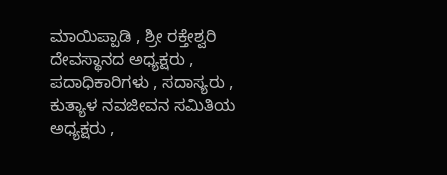ಮಾಯಿಪ್ಪಾಡಿ , ಶ್ರೀ ರಕ್ತೇಶ್ವರಿ ದೇವಸ್ಥಾನದ ಅಧ್ಯಕ್ಷರು , ಪದಾಧಿಕಾರಿಗಳು , ಸದಾಸ್ಯರು , ಕುತ್ಯಾಳ ನವಜೀವನ ಸಮಿತಿಯ ಅಧ್ಯಕ್ಷರು ,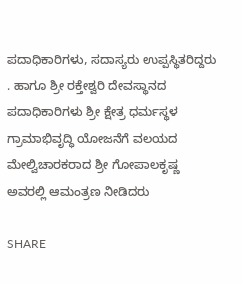ಪದಾಧಿಕಾರಿಗಳು, ಸದಾಸ್ಯರು ಉಪ್ಪಸ್ಥಿತರಿದ್ದರು . ಹಾಗೂ ಶ್ರೀ ರಕ್ತೇಶ್ವರಿ ದೇವಸ್ಥಾನದ ಪದಾಧಿಕಾರಿಗಳು ಶ್ರೀ ಕ್ಷೇತ್ರ ಧರ್ಮಸ್ಥಳ ಗ್ರಾಮಾಭಿವೃದ್ಧಿ ಯೋಜನೆಗೆ ವಲಯದ ಮೇಲ್ವಿಚಾರಕರಾದ ಶ್ರೀ ಗೋಪಾಲಕೃಷ್ಣ ಅವರಲ್ಲಿ ಆಮಂತ್ರಣ ನೀಡಿದರು

SHARE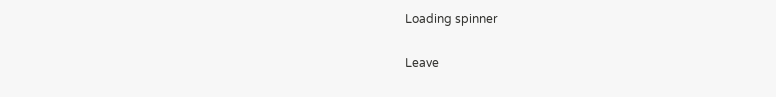Loading spinner

Leave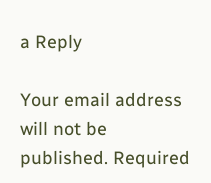a Reply

Your email address will not be published. Required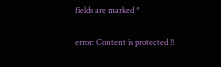fields are marked *

error: Content is protected !!